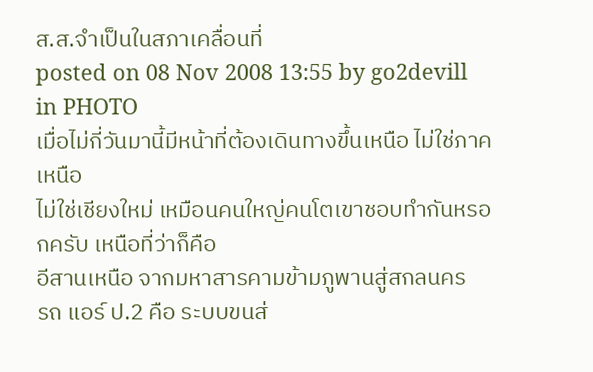ส.ส.จำเป็นในสภาเคลื่อนที่
posted on 08 Nov 2008 13:55 by go2devill in PHOTO
เมื่อไม่กี่วันมานี้มีหน้าที่ต้องเดินทางขึ้นเหนือ ไม่ใช่ภาคเหนือ
ไม่ใช่เชียงใหม่ เหมือนคนใหญ่คนโตเขาชอบทำกันหรอกครับ เหนือที่ว่าก็คือ
อีสานเหนือ จากมหาสารคามข้ามภูพานสู่สกลนคร
รถ แอร์ ป.2 คือ ระบบขนส่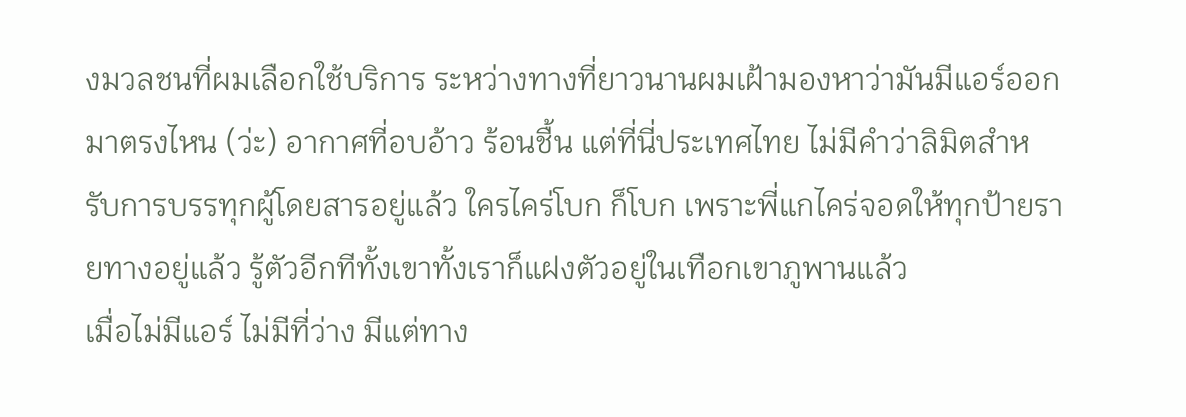งมวลชนที่ผมเลือกใช้บริการ ระหว่างทางที่ยาวนานผมเฝ้ามองหาว่ามันมีแอร์ออกมาตรงไหน (ว่ะ) อากาศที่อบอ้าว ร้อนชื้น แต่ที่นี่ประเทศไทย ไม่มีคำว่าลิมิตสำหรับการบรรทุกผู้โดยสารอยู่แล้ว ใครไคร่โบก ก็โบก เพราะพี่แกไคร่จอดให้ทุกป้ายรายทางอยู่แล้ว รู้ตัวอีกทีทั้งเขาทั้งเราก็แฝงตัวอยู่ในเทือกเขาภูพานแล้ว
เมื่อไม่มีแอร์ ไม่มีที่ว่าง มีแต่ทาง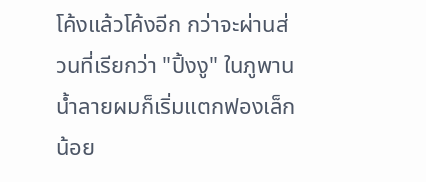โค้งแล้วโค้งอีก กว่าจะผ่านส่วนที่เรียกว่า "ปิ้งงู" ในภูพาน น้ำลายผมก็เริ่มแตกฟองเล็กน้อย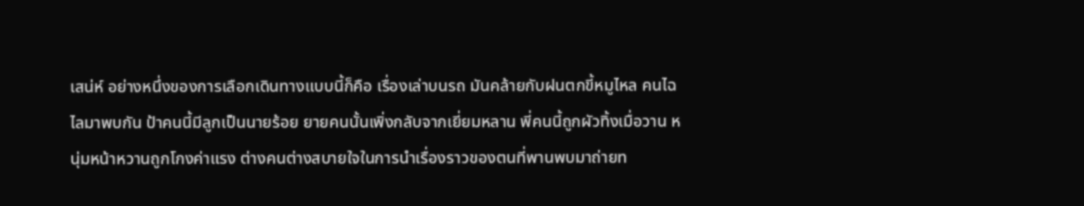เสน่ห์ อย่างหนึ่งของการเลือกเดินทางแบบนี้ก็คือ เรื่องเล่าบนรถ มันคล้ายกับฝนตกขี้หมูไหล คนไฉไลมาพบกัน ป้าคนนี้มีลูกเป็นนายร้อย ยายคนนั้นเพิ่งกลับจากเยี่ยมหลาน พี่คนนี้ถูกผัวทิ้งเมื่อวาน หนุ่มหน้าหวานถูกโกงค่าแรง ต่างคนต่างสบายใจในการนำเรื่องราวของตนที่พานพบมาถ่ายท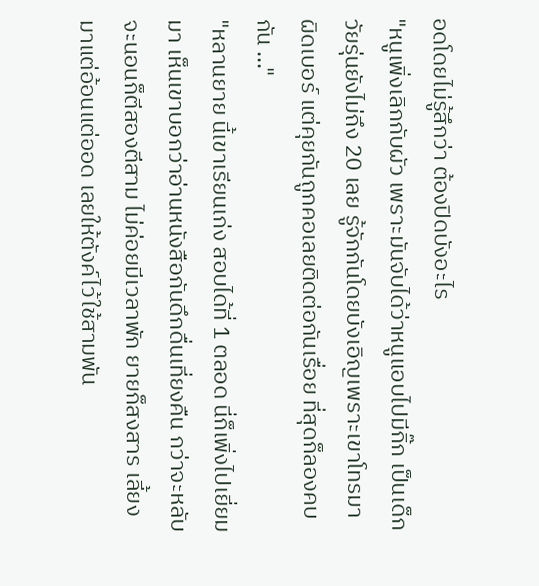อดโดยไม่รู้สึกว่า ต้องปิดบังอะไร
"หนูเพิ่งเลิกกับผัว เพราะมันจับได้ว่าหนูแอบไปมีกิ๊ก เป็นเด็กวัยรุ่นยังไม่ถึง 20 เลย รู้จักกันโดยบังเอิญเพราะเขาโทรมาผิดเบอร์ แต่คุยกันถูกคอเลยติดต่อกันเรื่อย ที่สุดก็ลองคบกัน ..."
"หลานยาย นี้เขาเรียนเก่ง สอบได้ที่ 1 ตลอด นี่ก็เพิ่งไปเยี่ยมมา เห็นเขาบอกว่าอ่านหนังสือกันดึกดื่นเที่ยงคืน กว่าจะหลับจะนอนก็ตีสองตีสาม ไม่ค่อยมีเวลาพัก ยายก็สงสาร เลี้ยงมาแต่อ้อนแต่ออด เลยให้ตังค์ไว้ใช้สามพัน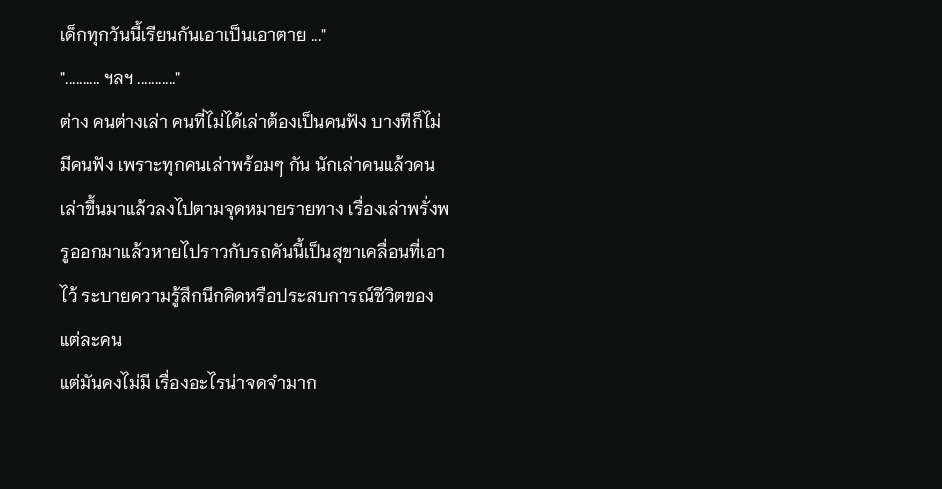เด็กทุกวันนี้เรียนกันเอาเป็นเอาตาย ..."
".......... ฯลฯ ..........."
ต่าง คนต่างเล่า คนที่ไม่ได้เล่าต้องเป็นคนฟัง บางทีก็ไม่มีคนฟัง เพราะทุกคนเล่าพร้อมๆ กัน นักเล่าคนแล้วคนเล่าขึ้นมาแล้วลงไปตามจุดหมายรายทาง เรื่องเล่าพรั่งพรูออกมาแล้วหายไปราวกับรถคันนี้เป็นสุขาเคลื่อนที่เอาไว้ ระบายความรู้สึกนึกคิดหรือประสบการณ์ชีวิตของแต่ละคน
แต่มันคงไม่มี เรื่องอะไรน่าจดจำมาก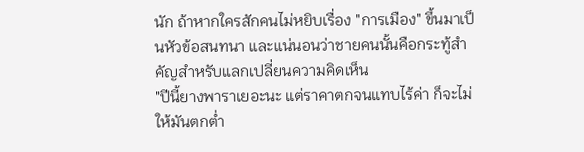นัก ถ้าหากใครสักคนไม่หยิบเรื่อง "การเมือง" ขึ้นมาเป็นหัวข้อสนทนา และแน่นอนว่าชายคนนั้นคือกระทู้สำคัญสำหรับแลกเปลี่ยนความคิดเห็น
"ปีนี้ยางพาราเยอะนะ แต่ราคาตกจนแทบไร้ค่า ก็จะไม่ให้มันตกต่ำ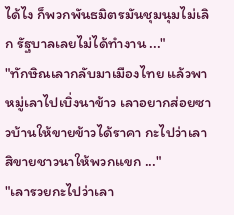ได้ไง ก็พวกพันธมิตรมันชุมนุมไม่เลิก รัฐบาลเลยไม่ได้ทำงาน ..."
"ทักษิณเลากลับมาเมืองไทย แล้วพาหมู่เลาไปเบิ่งนาข้าว เลาอยากส่อยซาวบ้านให้ขายข้าวได้ราคา กะไปว่าเลาสิขายชาวนาให้พวกแขก ..."
"เลารวยกะไปว่าเลา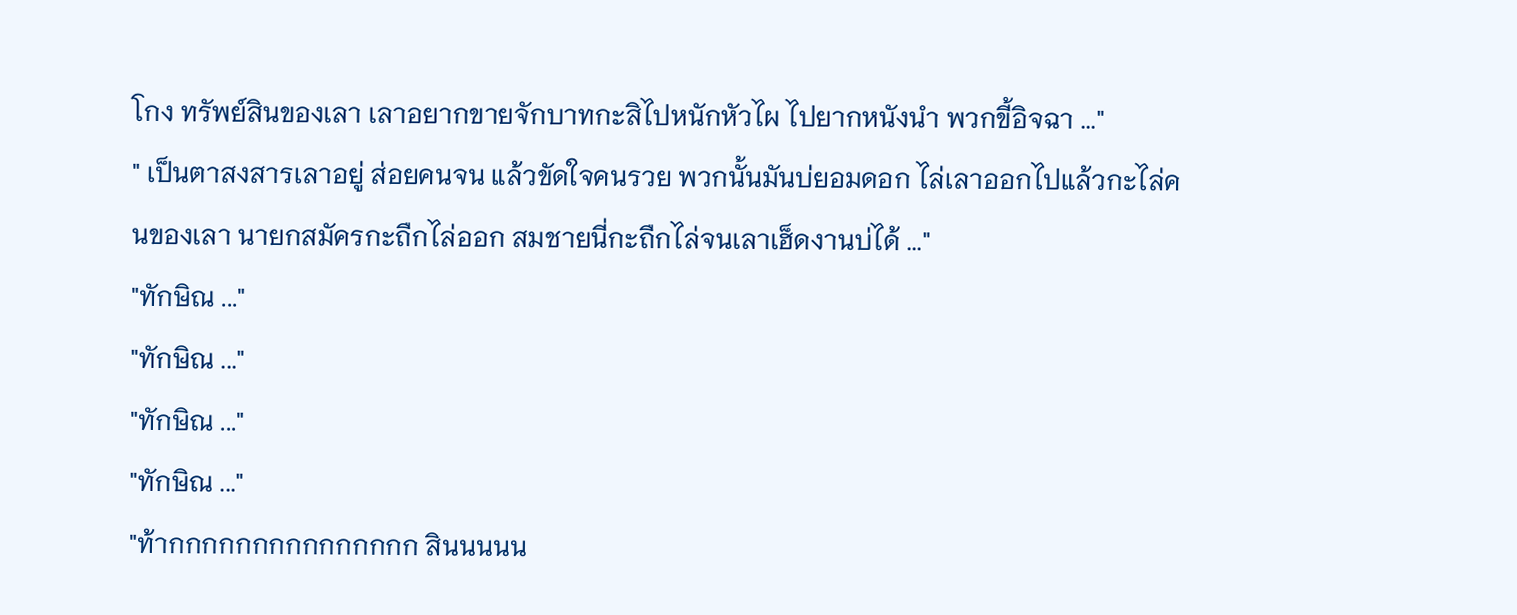โกง ทรัพย์สินของเลา เลาอยากขายจักบาทกะสิไปหนักหัวไผ ไปยากหนังนำ พวกขี้อิจฉา ..."
" เป็นตาสงสารเลาอยู่ ส่อยคนจน แล้วขัดใจคนรวย พวกนั้นมันบ่ยอมดอก ไล่เลาออกไปแล้วกะไล่คนของเลา นายกสมัครกะถืกไล่ออก สมชายนี่กะถืกไล่จนเลาเฮ็ดงานบ่ได้ ..."
"ทักษิณ ..."
"ทักษิณ ..."
"ทักษิณ ..."
"ทักษิณ ..."
"ท้ากกกกกกกกกกกกกกก สินนนนน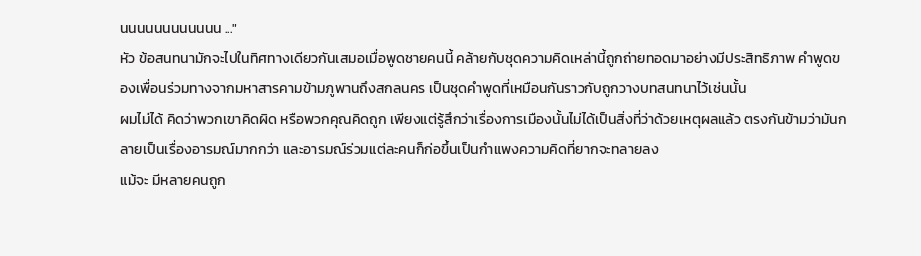นนนนนนนนนนนน ..."
หัว ข้อสนทนามักจะไปในทิศทางเดียวกันเสมอเมื่อพูดชายคนนี้ คล้ายกับชุดความคิดเหล่านี้ถูกถ่ายทอดมาอย่างมีประสิทธิภาพ คำพูดของเพื่อนร่วมทางจากมหาสารคามข้ามภูพานถึงสกลนคร เป็นชุดคำพูดที่เหมือนกันราวกับถูกวางบทสนทนาไว้เช่นนั้น
ผมไม่ได้ คิดว่าพวกเขาคิดผิด หรือพวกคุณคิดถูก เพียงแต่รู้สึกว่าเรื่องการเมืองนั้นไม่ได้เป็นสิ่งที่ว่าด้วยเหตุผลแล้ว ตรงกันข้ามว่ามันกลายเป็นเรื่องอารมณ์มากกว่า และอารมณ์ร่วมแต่ละคนก็ก่อขึ้นเป็นกำแพงความคิดที่ยากจะทลายลง
แม้จะ มีหลายคนถูก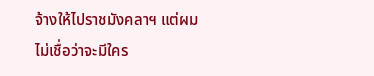จ้างให้ไปราชมังคลาฯ แต่ผมไม่เชื่อว่าจะมีใคร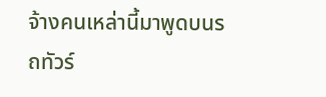จ้างคนเหล่านี้มาพูดบนรถทัวร์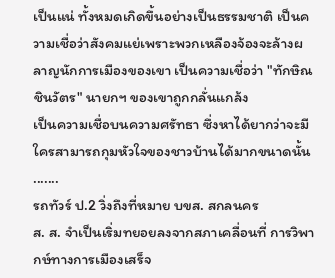เป็นแน่ ทั้งหมดเกิดขึ้นอย่างเป็นธรรมชาติ เป็นความเชื่อว่าสังคมแย่เพราะพวกเหลืองจ้องจะล้างผลาญนักการเมืองของเขา เป็นความเชื่อว่า "ทักษิณ ชินวัตร" นายกฯ ของเขาถูกกลั่นแกล้ง
เป็นความเชื่อบนความศรัทธา ซึ่งหาได้ยากว่าจะมีใครสามารถกุมหัวใจของชาวบ้านได้มากขนาดนั้น
.......
รถทัวร์ ป.2 วิ่งถึงที่หมาย บขส. สกลนคร
ส. ส. จำเป็นเริ่มทยอยลงจากสภาเคลื่อนที่ การวิพากษ์ทางการเมืองเสร็จ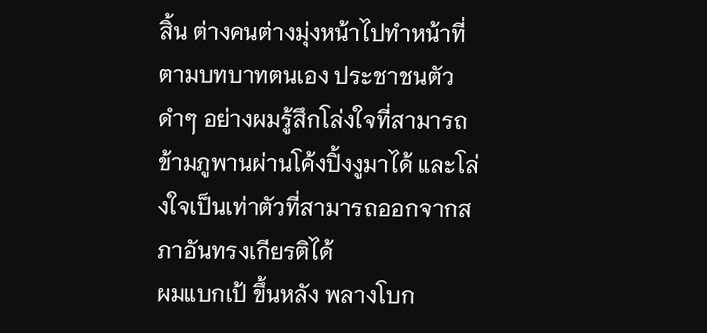สิ้น ต่างคนต่างมุ่งหน้าไปทำหน้าที่ตามบทบาทตนเอง ประชาชนตัวดำๆ อย่างผมรู้สึกโล่งใจที่สามารถข้ามภูพานผ่านโค้งปิ้งงูมาได้ และโล่งใจเป็นเท่าตัวที่สามารถออกจากสภาอันทรงเกียรติได้
ผมแบกเป้ ขึ้นหลัง พลางโบก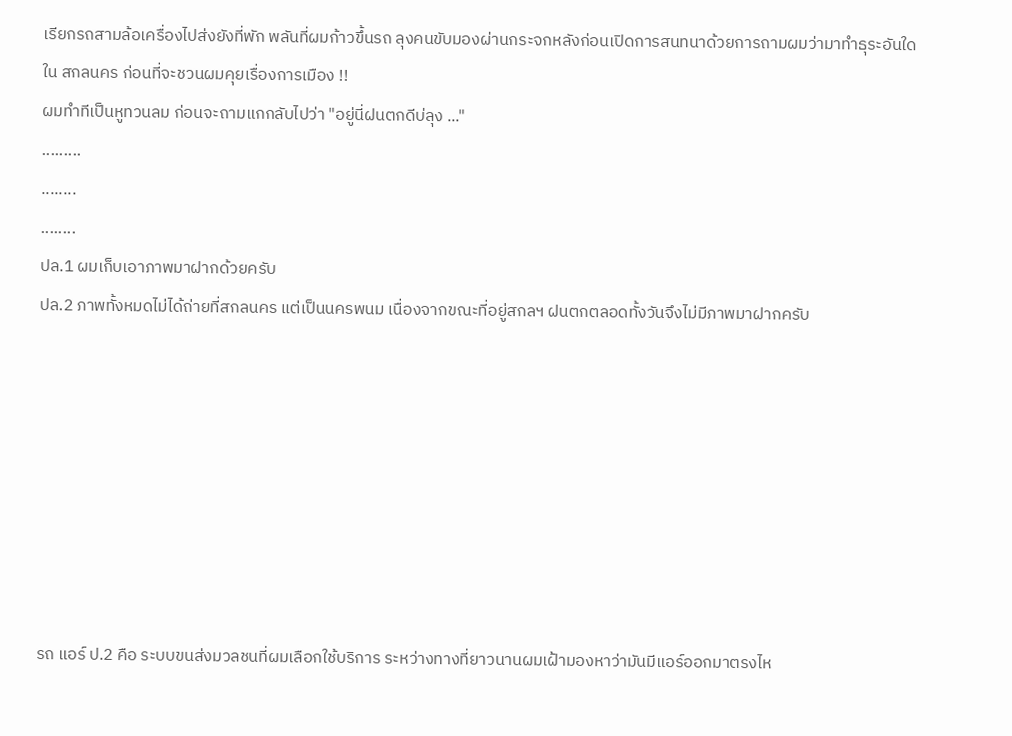เรียกรถสามล้อเครื่องไปส่งยังที่พัก พลันที่ผมก้าวขึ้นรถ ลุงคนขับมองผ่านกระจกหลังก่อนเปิดการสนทนาด้วยการถามผมว่ามาทำธุระอันใดใน สกลนคร ก่อนที่จะชวนผมคุยเรื่องการเมือง !!
ผมทำทีเป็นหูทวนลม ก่อนจะถามแกกลับไปว่า "อยู่นี่ฝนตกดีบ่ลุง ..."
.........
........
........
ปล.1 ผมเก็บเอาภาพมาฝากด้วยครับ
ปล.2 ภาพทั้งหมดไม่ได้ถ่ายที่สกลนคร แต่เป็นนครพนม เนื่องจากขณะที่อยู่สกลฯ ฝนตกตลอดทั้งวันจึงไม่มีภาพมาฝากครับ








รถ แอร์ ป.2 คือ ระบบขนส่งมวลชนที่ผมเลือกใช้บริการ ระหว่างทางที่ยาวนานผมเฝ้ามองหาว่ามันมีแอร์ออกมาตรงไห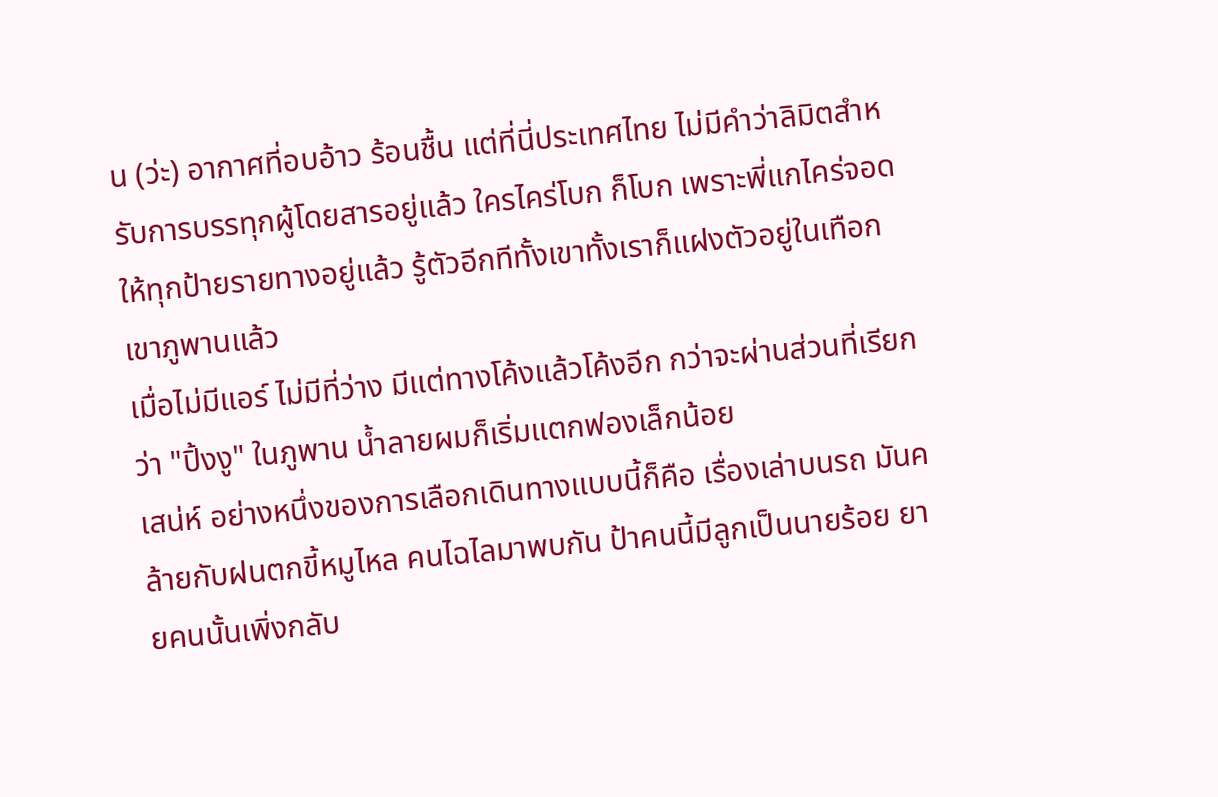น (ว่ะ) อากาศที่อบอ้าว ร้อนชื้น แต่ที่นี่ประเทศไทย ไม่มีคำว่าลิมิตสำหรับการบรรทุกผู้โดยสารอยู่แล้ว ใครไคร่โบก ก็โบก เพราะพี่แกไคร่จอดให้ทุกป้ายรายทางอยู่แล้ว รู้ตัวอีกทีทั้งเขาทั้งเราก็แฝงตัวอยู่ในเทือกเขาภูพานแล้ว
เมื่อไม่มีแอร์ ไม่มีที่ว่าง มีแต่ทางโค้งแล้วโค้งอีก กว่าจะผ่านส่วนที่เรียกว่า "ปิ้งงู" ในภูพาน น้ำลายผมก็เริ่มแตกฟองเล็กน้อย
เสน่ห์ อย่างหนึ่งของการเลือกเดินทางแบบนี้ก็คือ เรื่องเล่าบนรถ มันคล้ายกับฝนตกขี้หมูไหล คนไฉไลมาพบกัน ป้าคนนี้มีลูกเป็นนายร้อย ยายคนนั้นเพิ่งกลับ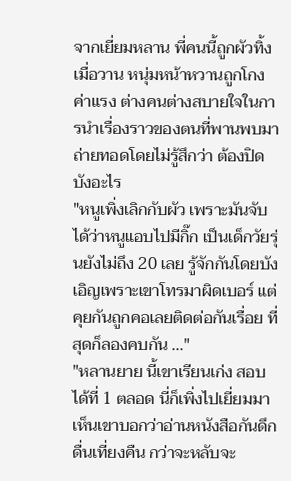จากเยี่ยมหลาน พี่คนนี้ถูกผัวทิ้งเมื่อวาน หนุ่มหน้าหวานถูกโกงค่าแรง ต่างคนต่างสบายใจในการนำเรื่องราวของตนที่พานพบมาถ่ายทอดโดยไม่รู้สึกว่า ต้องปิดบังอะไร
"หนูเพิ่งเลิกกับผัว เพราะมันจับได้ว่าหนูแอบไปมีกิ๊ก เป็นเด็กวัยรุ่นยังไม่ถึง 20 เลย รู้จักกันโดยบังเอิญเพราะเขาโทรมาผิดเบอร์ แต่คุยกันถูกคอเลยติดต่อกันเรื่อย ที่สุดก็ลองคบกัน ..."
"หลานยาย นี้เขาเรียนเก่ง สอบได้ที่ 1 ตลอด นี่ก็เพิ่งไปเยี่ยมมา เห็นเขาบอกว่าอ่านหนังสือกันดึกดื่นเที่ยงคืน กว่าจะหลับจะ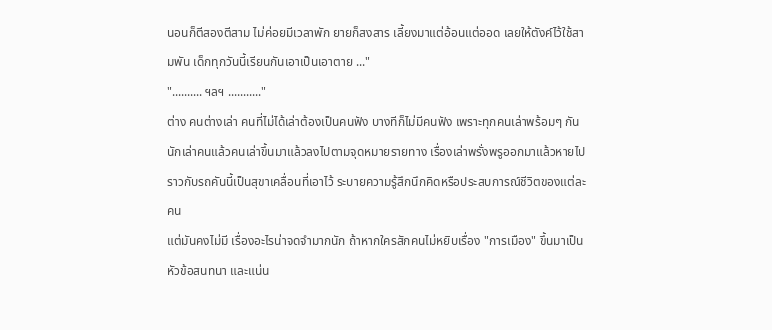นอนก็ตีสองตีสาม ไม่ค่อยมีเวลาพัก ยายก็สงสาร เลี้ยงมาแต่อ้อนแต่ออด เลยให้ตังค์ไว้ใช้สามพัน เด็กทุกวันนี้เรียนกันเอาเป็นเอาตาย ..."
".......... ฯลฯ ..........."
ต่าง คนต่างเล่า คนที่ไม่ได้เล่าต้องเป็นคนฟัง บางทีก็ไม่มีคนฟัง เพราะทุกคนเล่าพร้อมๆ กัน นักเล่าคนแล้วคนเล่าขึ้นมาแล้วลงไปตามจุดหมายรายทาง เรื่องเล่าพรั่งพรูออกมาแล้วหายไปราวกับรถคันนี้เป็นสุขาเคลื่อนที่เอาไว้ ระบายความรู้สึกนึกคิดหรือประสบการณ์ชีวิตของแต่ละคน
แต่มันคงไม่มี เรื่องอะไรน่าจดจำมากนัก ถ้าหากใครสักคนไม่หยิบเรื่อง "การเมือง" ขึ้นมาเป็นหัวข้อสนทนา และแน่น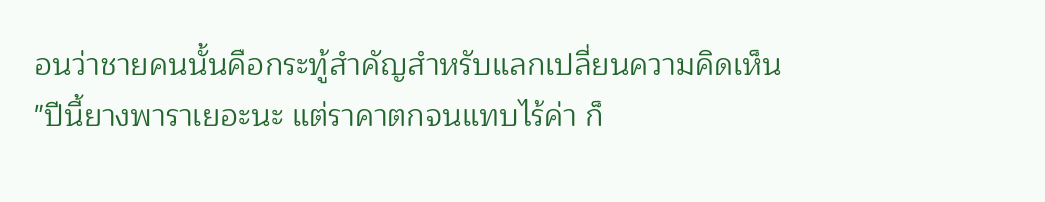อนว่าชายคนนั้นคือกระทู้สำคัญสำหรับแลกเปลี่ยนความคิดเห็น
"ปีนี้ยางพาราเยอะนะ แต่ราคาตกจนแทบไร้ค่า ก็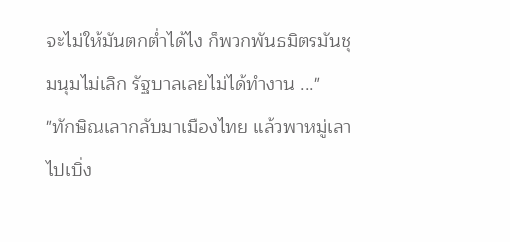จะไม่ให้มันตกต่ำได้ไง ก็พวกพันธมิตรมันชุมนุมไม่เลิก รัฐบาลเลยไม่ได้ทำงาน ..."
"ทักษิณเลากลับมาเมืองไทย แล้วพาหมู่เลาไปเบิ่ง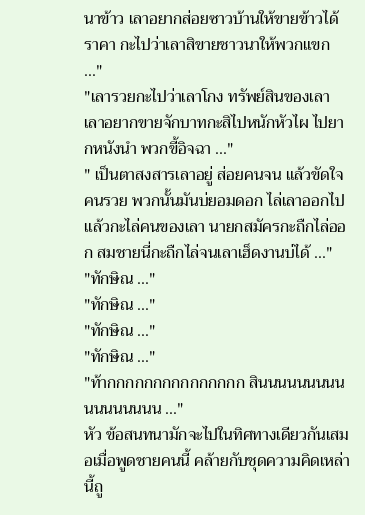นาข้าว เลาอยากส่อยซาวบ้านให้ขายข้าวได้ราคา กะไปว่าเลาสิขายชาวนาให้พวกแขก ..."
"เลารวยกะไปว่าเลาโกง ทรัพย์สินของเลา เลาอยากขายจักบาทกะสิไปหนักหัวไผ ไปยากหนังนำ พวกขี้อิจฉา ..."
" เป็นตาสงสารเลาอยู่ ส่อยคนจน แล้วขัดใจคนรวย พวกนั้นมันบ่ยอมดอก ไล่เลาออกไปแล้วกะไล่คนของเลา นายกสมัครกะถืกไล่ออก สมชายนี่กะถืกไล่จนเลาเฮ็ดงานบ่ได้ ..."
"ทักษิณ ..."
"ทักษิณ ..."
"ทักษิณ ..."
"ทักษิณ ..."
"ท้ากกกกกกกกกกกกกกก สินนนนนนนนนนนนนนนนน ..."
หัว ข้อสนทนามักจะไปในทิศทางเดียวกันเสมอเมื่อพูดชายคนนี้ คล้ายกับชุดความคิดเหล่านี้ถู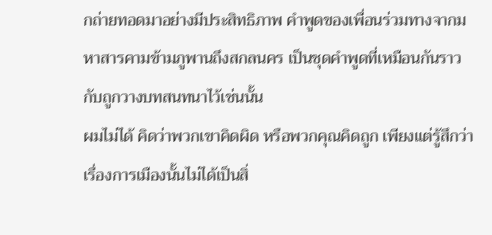กถ่ายทอดมาอย่างมีประสิทธิภาพ คำพูดของเพื่อนร่วมทางจากมหาสารคามข้ามภูพานถึงสกลนคร เป็นชุดคำพูดที่เหมือนกันราวกับถูกวางบทสนทนาไว้เช่นนั้น
ผมไม่ได้ คิดว่าพวกเขาคิดผิด หรือพวกคุณคิดถูก เพียงแต่รู้สึกว่าเรื่องการเมืองนั้นไม่ได้เป็นสิ่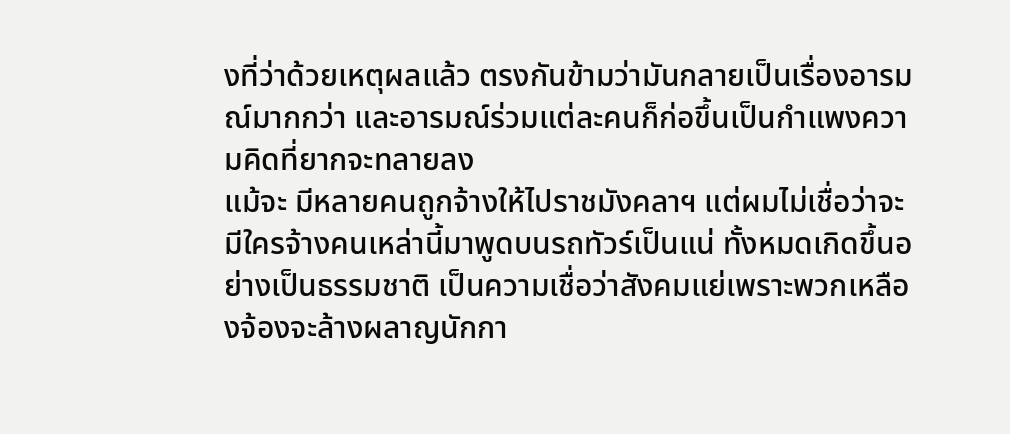งที่ว่าด้วยเหตุผลแล้ว ตรงกันข้ามว่ามันกลายเป็นเรื่องอารมณ์มากกว่า และอารมณ์ร่วมแต่ละคนก็ก่อขึ้นเป็นกำแพงความคิดที่ยากจะทลายลง
แม้จะ มีหลายคนถูกจ้างให้ไปราชมังคลาฯ แต่ผมไม่เชื่อว่าจะมีใครจ้างคนเหล่านี้มาพูดบนรถทัวร์เป็นแน่ ทั้งหมดเกิดขึ้นอย่างเป็นธรรมชาติ เป็นความเชื่อว่าสังคมแย่เพราะพวกเหลืองจ้องจะล้างผลาญนักกา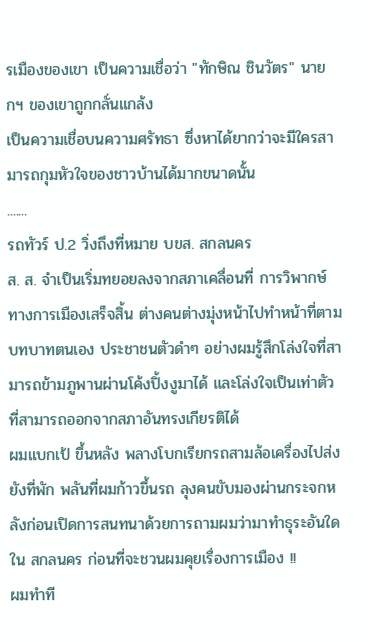รเมืองของเขา เป็นความเชื่อว่า "ทักษิณ ชินวัตร" นายกฯ ของเขาถูกกลั่นแกล้ง
เป็นความเชื่อบนความศรัทธา ซึ่งหาได้ยากว่าจะมีใครสามารถกุมหัวใจของชาวบ้านได้มากขนาดนั้น
.......
รถทัวร์ ป.2 วิ่งถึงที่หมาย บขส. สกลนคร
ส. ส. จำเป็นเริ่มทยอยลงจากสภาเคลื่อนที่ การวิพากษ์ทางการเมืองเสร็จสิ้น ต่างคนต่างมุ่งหน้าไปทำหน้าที่ตามบทบาทตนเอง ประชาชนตัวดำๆ อย่างผมรู้สึกโล่งใจที่สามารถข้ามภูพานผ่านโค้งปิ้งงูมาได้ และโล่งใจเป็นเท่าตัวที่สามารถออกจากสภาอันทรงเกียรติได้
ผมแบกเป้ ขึ้นหลัง พลางโบกเรียกรถสามล้อเครื่องไปส่งยังที่พัก พลันที่ผมก้าวขึ้นรถ ลุงคนขับมองผ่านกระจกหลังก่อนเปิดการสนทนาด้วยการถามผมว่ามาทำธุระอันใดใน สกลนคร ก่อนที่จะชวนผมคุยเรื่องการเมือง !!
ผมทำที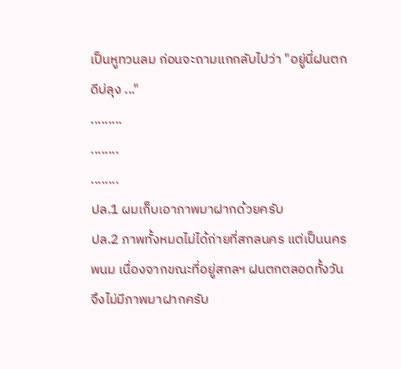เป็นหูทวนลม ก่อนจะถามแกกลับไปว่า "อยู่นี่ฝนตกดีบ่ลุง ..."
.........
........
........
ปล.1 ผมเก็บเอาภาพมาฝากด้วยครับ
ปล.2 ภาพทั้งหมดไม่ได้ถ่ายที่สกลนคร แต่เป็นนครพนม เนื่องจากขณะที่อยู่สกลฯ ฝนตกตลอดทั้งวันจึงไม่มีภาพมาฝากครับ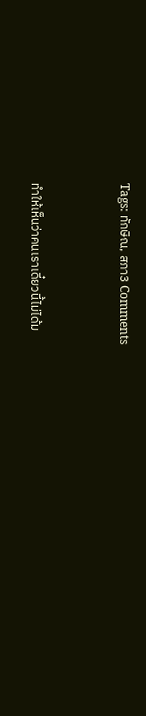Tags: ทักษิณ, สภา3 Comments


ทำให้เห็นว่าคนเราเดี๋ยวนี้ไม่ได้ม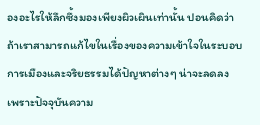องอะไรให้ลึกซึ้งมองเพียงผิวเผินเท่านั้น ปอนคิดว่าถ้าเราสามารถแก้ไขในเรื่องของความเข้าใจในระบอบการเมืองและจริยธรรมได้ปัญหาต่างๆ น่าจะลดลง เพราะปัจจุบันความ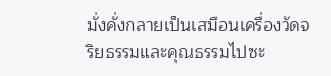มั่งคั่งกลายเป็นเสมือนเครื่องวัดจริยธรรมและคุณธรรมไปซะ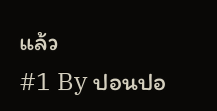แล้ว
#1 By ปอนปอ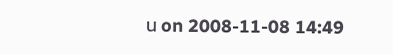น on 2008-11-08 14:49